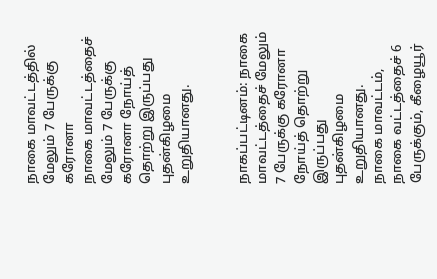நாகை மாவட்டத்தில் மேலும் 7 பேருக்கு கரோனா
நாகை மாவட்டத்தைச் மேலும் 7 பேருக்கு கரோனா நோய்த் தொற்று இருப்பது புதன்கிழமை உறுதியானது.


நாகப்பட்டினம்: நாகை மாவட்டத்தைச் மேலும் 7 பேருக்கு கரோனா நோய்த் தொற்று இருப்பது புதன்கிழமை உறுதியானது.
நாகை மாவட்டம், நாகை வட்டத்தைச் 6 பேருக்கும், கீழையூர்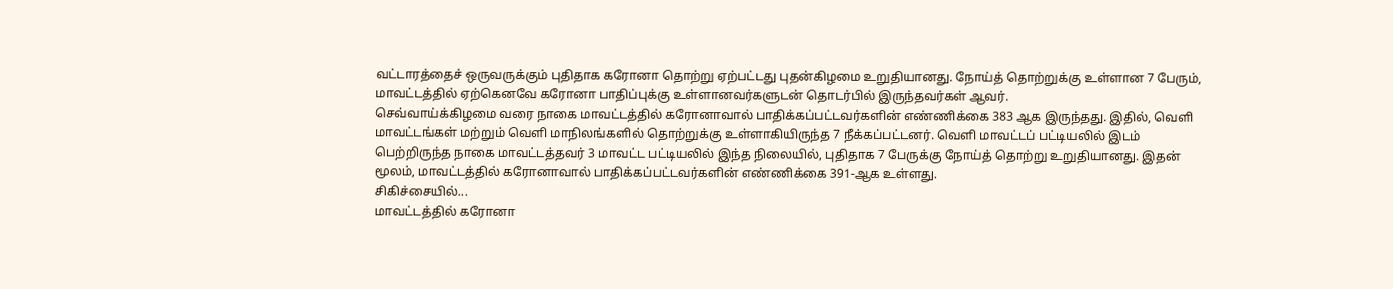வட்டாரத்தைச் ஒருவருக்கும் புதிதாக கரோனா தொற்று ஏற்பட்டது புதன்கிழமை உறுதியானது. நோய்த் தொற்றுக்கு உள்ளான 7 பேரும், மாவட்டத்தில் ஏற்கெனவே கரோனா பாதிப்புக்கு உள்ளானவர்களுடன் தொடர்பில் இருந்தவர்கள் ஆவர்.
செவ்வாய்க்கிழமை வரை நாகை மாவட்டத்தில் கரோனாவால் பாதிக்கப்பட்டவர்களின் எண்ணிக்கை 383 ஆக இருந்தது. இதில், வெளி மாவட்டங்கள் மற்றும் வெளி மாநிலங்களில் தொற்றுக்கு உள்ளாகியிருந்த 7 நீக்கப்பட்டனர். வெளி மாவட்டப் பட்டியலில் இடம் பெற்றிருந்த நாகை மாவட்டத்தவர் 3 மாவட்ட பட்டியலில் இந்த நிலையில், புதிதாக 7 பேருக்கு நோய்த் தொற்று உறுதியானது. இதன் மூலம், மாவட்டத்தில் கரோனாவால் பாதிக்கப்பட்டவர்களின் எண்ணிக்கை 391-ஆக உள்ளது.
சிகிச்சையில்...
மாவட்டத்தில் கரோனா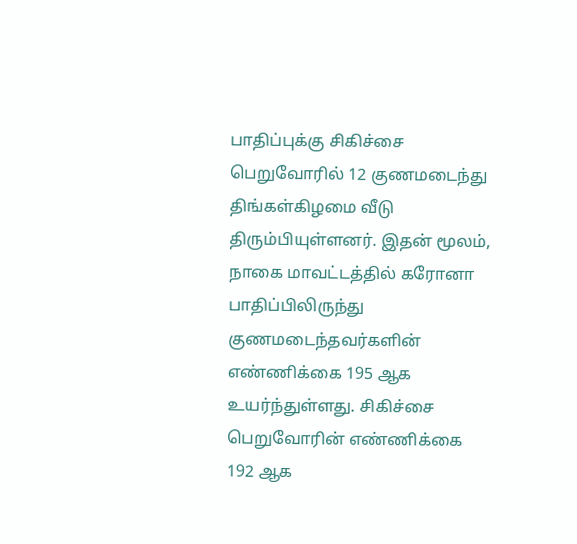பாதிப்புக்கு சிகிச்சை பெறுவோரில் 12 குணமடைந்து திங்கள்கிழமை வீடு திரும்பியுள்ளனர். இதன் மூலம், நாகை மாவட்டத்தில் கரோனா பாதிப்பிலிருந்து குணமடைந்தவர்களின் எண்ணிக்கை 195 ஆக உயர்ந்துள்ளது. சிகிச்சை பெறுவோரின் எண்ணிக்கை 192 ஆக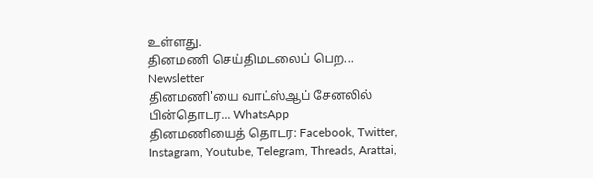உள்ளது.
தினமணி செய்திமடலைப் பெற... Newsletter
தினமணி'யை வாட்ஸ்ஆப் சேனலில் பின்தொடர... WhatsApp
தினமணியைத் தொடர: Facebook, Twitter, Instagram, Youtube, Telegram, Threads, Arattai,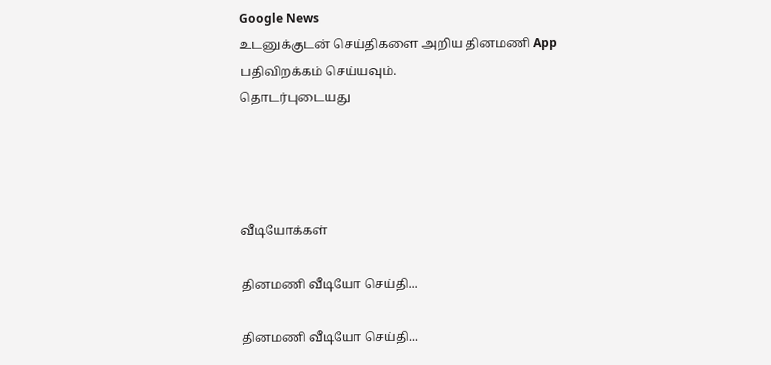Google News
உடனுக்குடன் செய்திகளை அறிய தினமணி App பதிவிறக்கம் செய்யவும்.
தொடர்புடையது




வீடியோக்கள்

தினமணி வீடியோ செய்தி...

தினமணி வீடியோ செய்தி...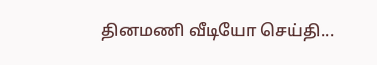தினமணி வீடியோ செய்தி...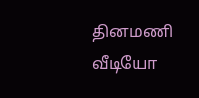தினமணி வீடியோ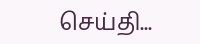செய்தி...